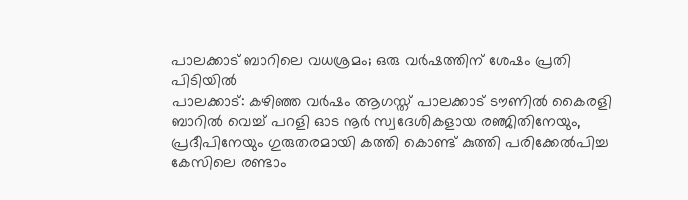പാലക്കാട് ബാറിലെ വധശ്രമം; ഒരു വർഷത്തിന് ശേഷം പ്രതി പിടിയിൽ
പാലക്കാട്: കഴിഞ്ഞ വർഷം ആഗസ്ത് പാലക്കാട് ടൗണിൽ കൈരളി ബാറിൽ വെച്ച് പറളി ഓട നൂർ സ്വദേശികളായ രഞ്ജിതിനേയും, പ്രദീപിനേയും ഗുരുതരമായി കത്തി കൊണ്ട് കുത്തി പരിക്കേൽപിച്ച കേസിലെ രണ്ടാം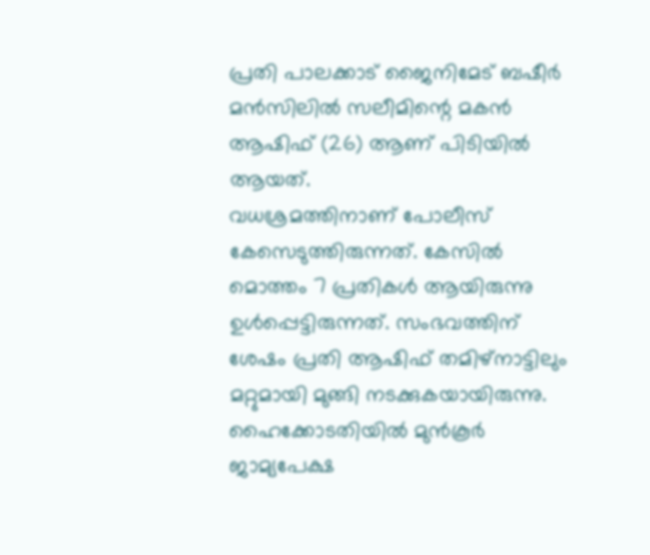പ്രതി പാലക്കാട് ജൈനിമേട് ബഷീർ മൻസിലിൽ സലീമിന്റെ മകൻ ആഷിഫ് (26) ആണ് പിടിയിൽ ആയത്.
വധശ്രമത്തിനാണ് പോലീസ് കേസെടുത്തിരുന്നത്. കേസിൽ മൊത്തം 7 പ്രതികൾ ആയിരുന്നു ഉൾപ്പെട്ടിരുന്നത്. സംഭവത്തിന് ശേഷം പ്രതി ആഷിഫ് തമിഴ്നാട്ടിലും മറ്റുമായി മുങ്ങി നടക്കുകയായിരുന്നു. ഹൈക്കോടതിയിൽ മുൻകൂർ ജാമ്യപേക്ഷ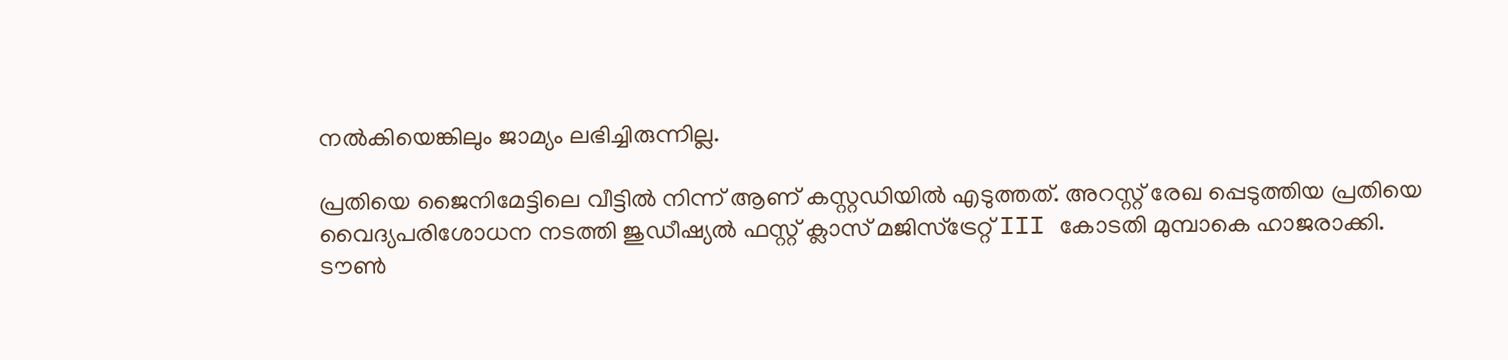നൽകിയെങ്കിലും ജാമ്യം ലഭിച്ചിരുന്നില്ല.

പ്രതിയെ ജൈനിമേട്ടിലെ വീട്ടിൽ നിന്ന് ആണ് കസ്റ്റഡിയിൽ എടുത്തത്. അറസ്റ്റ് രേഖ പ്പെടുത്തിയ പ്രതിയെ വൈദ്യപരിശോധന നടത്തി ജുഡീഷ്യൽ ഫസ്റ്റ് ക്ലാസ് മജിസ്ട്രേറ്റ് III കോടതി മുമ്പാകെ ഹാജരാക്കി.
ടൗൺ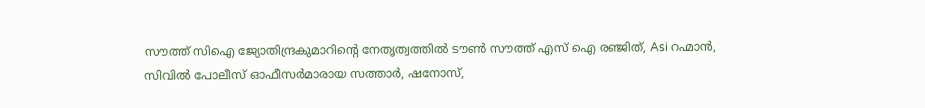സൗത്ത് സിഐ ജ്യോതിന്ദ്രകുമാറിന്റെ നേതൃത്വത്തിൽ ടൗൺ സൗത്ത് എസ് ഐ രഞ്ജിത്, Asi റഹ്മാൻ, സിവിൽ പോലീസ് ഓഫീസർമാരായ സത്താർ, ഷനോസ്,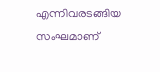എന്നിവരടങ്ങിയ സംഘമാണ്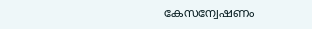കേസന്വേഷണം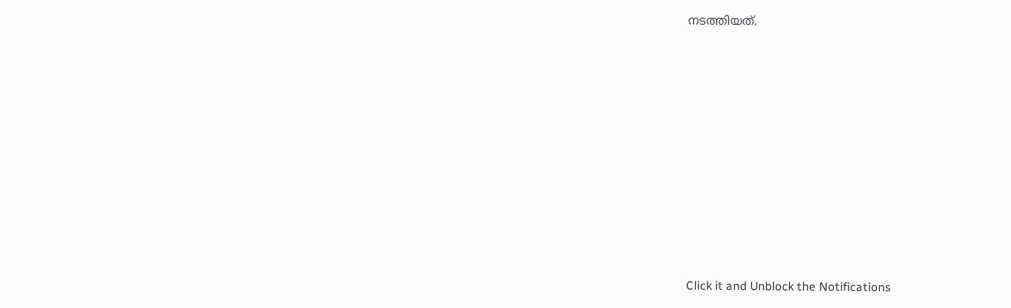നടത്തിയത്.












Click it and Unblock the Notifications